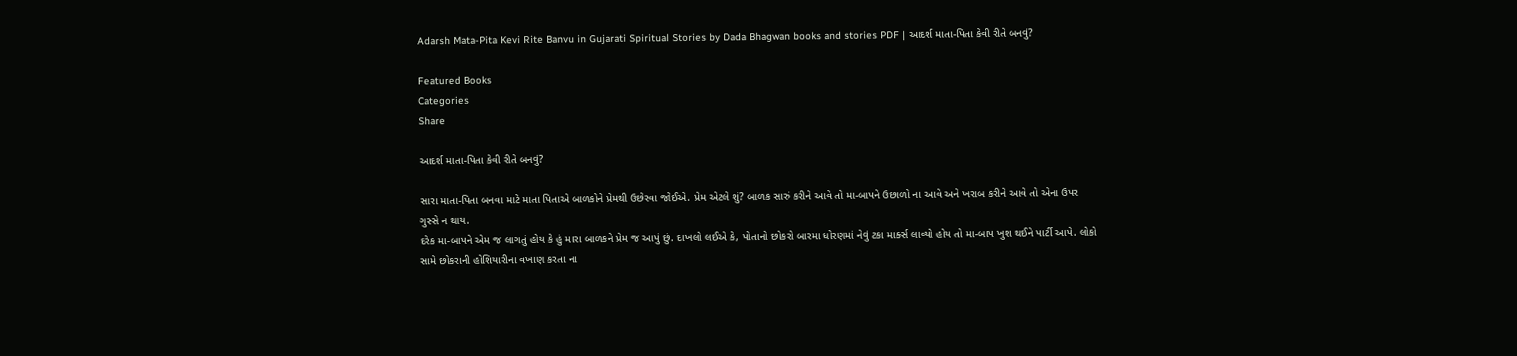Adarsh Mata-Pita Kevi Rite Banvu in Gujarati Spiritual Stories by Dada Bhagwan books and stories PDF | આદર્શ માતા-પિતા કેવી રીતે બનવું?

Featured Books
Categories
Share

આદર્શ માતા-પિતા કેવી રીતે બનવું?

સારા માતા-પિતા બનવા માટે માતા પિતાએ બાળકોને પ્રેમથી ઉછેરવા જોઈએ. પ્રેમ એટલે શું? બાળક સારું કરીને આવે તો મા-બાપને ઉછાળો ના આવે અને ખરાબ કરીને આવે તો એના ઉપર ગુસ્સે ન થાય.
દરેક મા-બાપને એમ જ લાગતું હોય કે હું મારા બાળકને પ્રેમ જ આપું છું. દાખલો લઈએ કે, પોતાનો છોકરો બારમા ધોરણમાં નેવું ટકા માર્ક્સ લાવ્યો હોય તો મા-બાપ ખુશ થઈને પાર્ટી આપે. લોકો સામે છોકરાની હોશિયારીના વખાણ કરતા ના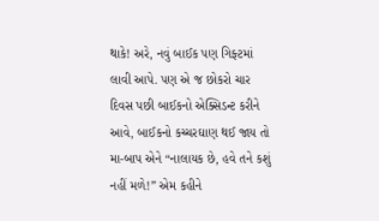થાકે! અરે, નવું બાઈક પણ ગિફ્ટમાં લાવી આપે. પણ એ જ છોકરો ચાર દિવસ પછી બાઈકનો એક્સિડન્ટ કરીને આવે, બાઈકનો કચ્ચરઘાણ થઈ જાય તો મા-બાપ એને “નાલાયક છે, હવે તને કશું નહીં મળે!” એમ કહીને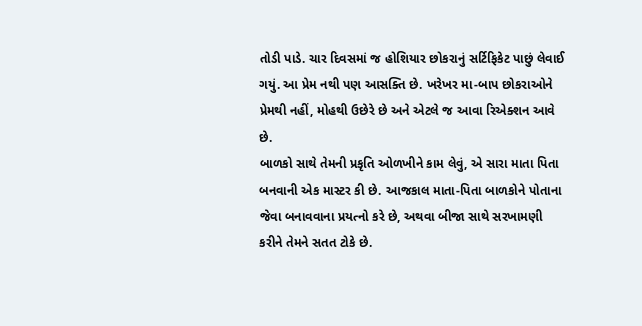તોડી પાડે. ચાર દિવસમાં જ હોશિયાર છોકરાનું સર્ટિફિકેટ પાછું લેવાઈ ગયું. આ પ્રેમ નથી પણ આસક્તિ છે. ખરેખર મા-બાપ છોકરાઓને પ્રેમથી નહીં, મોહથી ઉછેરે છે અને એટલે જ આવા રિએક્શન આવે છે.
બાળકો સાથે તેમની પ્રકૃતિ ઓળખીને કામ લેવું, એ સારા માતા પિતા બનવાની એક માસ્ટર કી છે. આજકાલ માતા-પિતા બાળકોને પોતાના જેવા બનાવવાના પ્રયત્નો કરે છે, અથવા બીજા સાથે સરખામણી કરીને તેમને સતત ટોકે છે.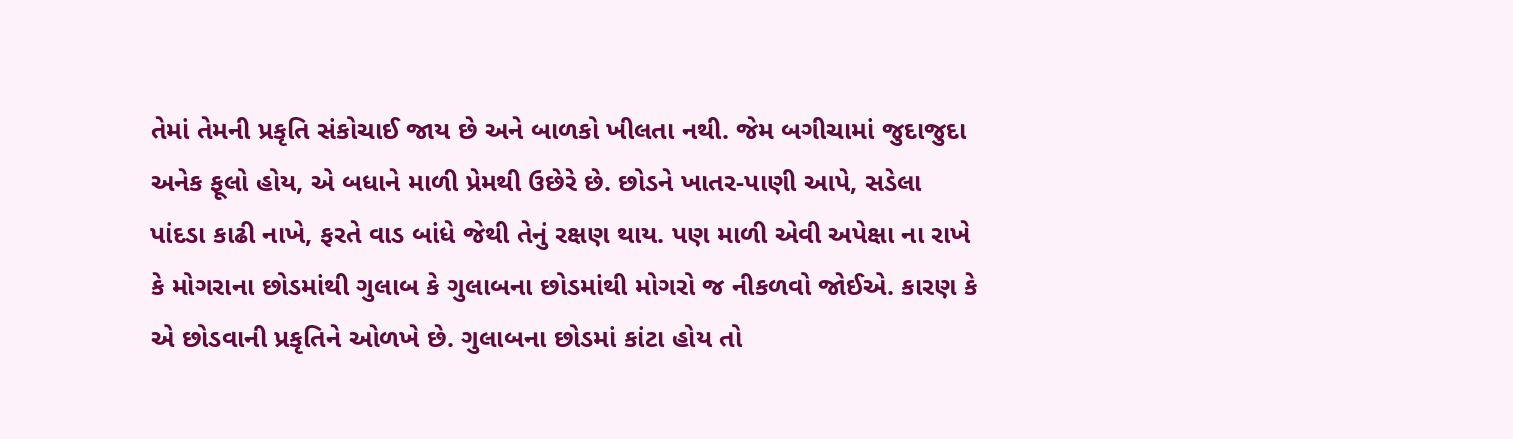તેમાં તેમની પ્રકૃતિ સંકોચાઈ જાય છે અને બાળકો ખીલતા નથી. જેમ બગીચામાં જુદાજુદા અનેક ફૂલો હોય, એ બધાને માળી પ્રેમથી ઉછેરે છે. છોડને ખાતર-પાણી આપે, સડેલા પાંદડા કાઢી નાખે, ફરતે વાડ બાંધે જેથી તેનું રક્ષણ થાય. પણ માળી એવી અપેક્ષા ના રાખે કે મોગરાના છોડમાંથી ગુલાબ કે ગુલાબના છોડમાંથી મોગરો જ નીકળવો જોઈએ. કારણ કે એ છોડવાની પ્રકૃતિને ઓળખે છે. ગુલાબના છોડમાં કાંટા હોય તો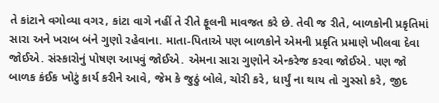તે કાંટાને વગોવ્યા વગર, કાંટા વાગે નહીં તે રીતે ફૂલની માવજત કરે છે. તેવી જ રીતે, બાળકોની પ્રકૃતિમાં સારા અને ખરાબ બંને ગુણો રહેવાના. માતા-પિતાએ પણ બાળકોને એમની પ્રકૃતિ પ્રમાણે ખીલવા દેવા જોઈએ. સંસ્કારોનું પોષણ આપવું જોઈએ. એમના સારા ગુણોને એન્કરેજ કરવા જોઈએ. પણ જો બાળક કંઈક ખોટું કાર્ય કરીને આવે, જેમ કે જુઠું બોલે, ચોરી કરે, ધાર્યું ના થાય તો ગુસ્સો કરે, જીદ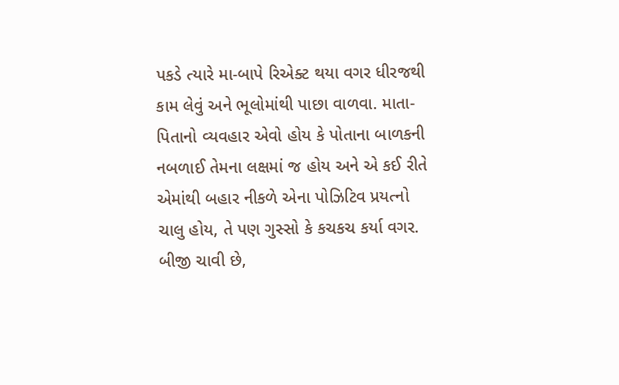પકડે ત્યારે મા-બાપે રિએક્ટ થયા વગર ધીરજથી કામ લેવું અને ભૂલોમાંથી પાછા વાળવા. માતા-પિતાનો વ્યવહાર એવો હોય કે પોતાના બાળકની નબળાઈ તેમના લક્ષમાં જ હોય અને એ કઈ રીતે એમાંથી બહાર નીકળે એના પોઝિટિવ પ્રયત્નો ચાલુ હોય, તે પણ ગુસ્સો કે કચકચ કર્યા વગર.
બીજી ચાવી છે,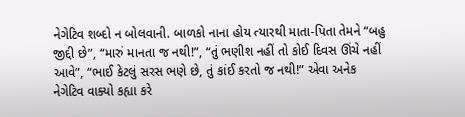નેગેટિવ શબ્દો ન બોલવાની. બાળકો નાના હોય ત્યારથી માતા-પિતા તેમને “બહુ જીદ્દી છે”, “મારું માનતા જ નથી!”, “તું ભણીશ નહીં તો કોઈ દિવસ ઊંચે નહીં આવે”, “ભાઈ કેટલું સરસ ભણે છે, તું કાંઈ કરતો જ નથી!” એવા અનેક નેગેટિવ વાક્યો કહ્યા કરે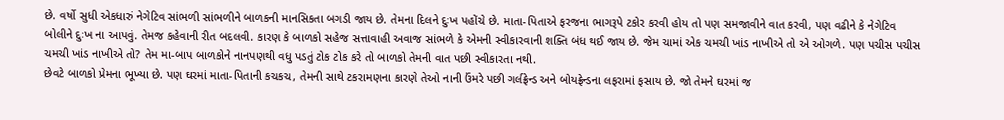છે. વર્ષો સુધી એકધારું નેગેટિવ સાંભળી સાંભળીને બાળકની માનસિકતા બગડી જાય છે. તેમના દિલને દુઃખ પહોંચે છે. માતા-પિતાએ ફરજના ભાગરૂપે ટકોર કરવી હોય તો પણ સમજાવીને વાત કરવી, પણ વઢીને કે નેગેટિવ બોલીને દુઃખ ના આપવું. તેમજ કહેવાની રીત બદલવી. કારણ કે બાળકો સહેજ સત્તાવાહી અવાજ સાંભળે કે એમની સ્વીકારવાની શક્તિ બંધ થઈ જાય છે. જેમ ચામાં એક ચમચી ખાંડ નાખીએ તો એ ઓગળે. પણ પચીસ પચીસ ચમચી ખાંડ નાખીએ તો? તેમ મા-બાપ બાળકોને નાનપણથી વધુ પડતું ટોક ટોક કરે તો બાળકો તેમની વાત પછી સ્વીકારતા નથી.
છેવટે બાળકો પ્રેમના ભૂખ્યા છે. પણ ઘરમાં માતા-પિતાની કચકચ, તેમની સાથે ટકરામણના કારણે તેઓ નાની ઉંમરે પછી ગર્લફ્રેન્ડ અને બોયફ્રેન્ડના લફરામાં ફસાય છે. જો તેમને ઘરમાં જ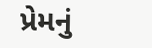પ્રેમનું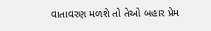વાતાવરણ મળશે તો તેઓ બહાર પ્રેમ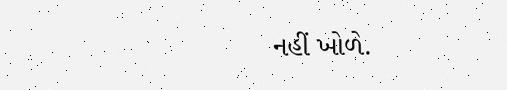નહીં ખોળે.